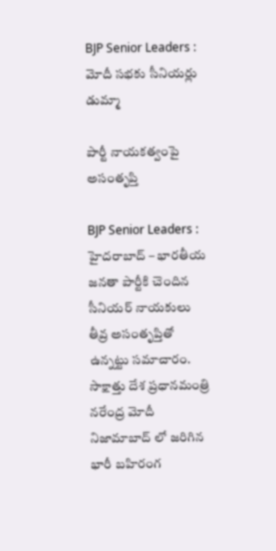BJP Senior Leaders : మోదీ స‌భ‌కు సీనియ‌ర్లు డుమ్మా

పార్టీ నాయ‌క‌త్వంపై అసంతృప్తి

BJP Senior Leaders : హైద‌రాబాద్ – భార‌తీయ జ‌న‌తా పార్టీకి చెందిన సీనియ‌ర్ నాయ‌కులు తీవ్ర అసంతృప్తితో ఉన్న‌ట్టు స‌మాచారం. సాక్షాత్తు దేశ ప్ర‌ధాన‌మంత్రి న‌రేంద్ర మోదీ నిజామాబాద్ లో జ‌రిగిన భారీ బ‌హిరంగ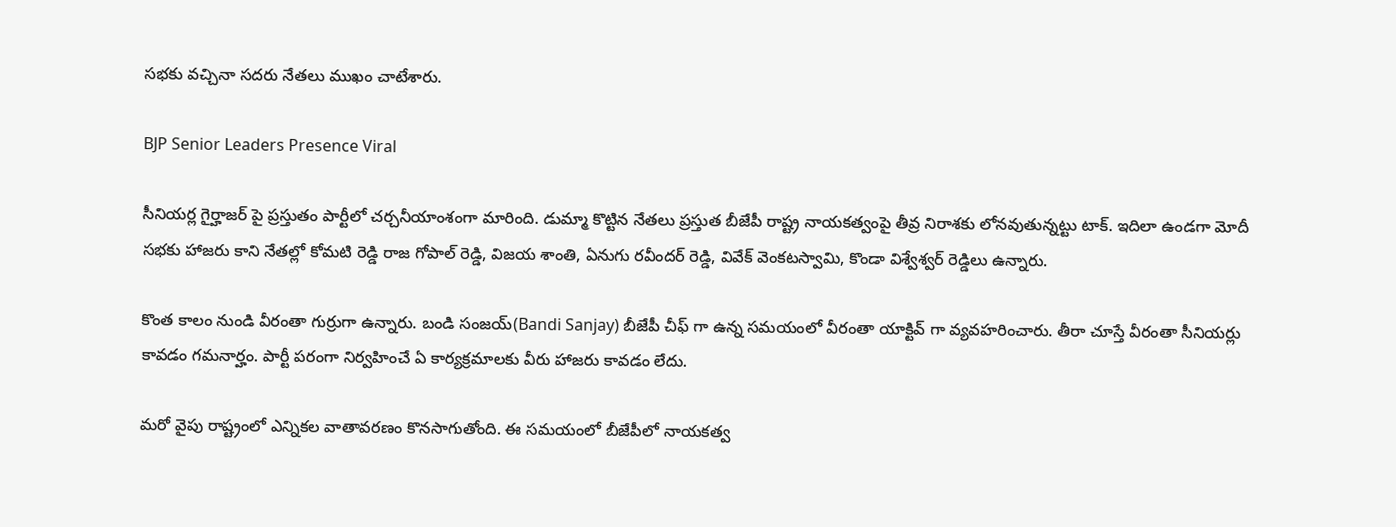స‌భ‌కు వ‌చ్చినా స‌ద‌రు నేత‌లు ముఖం చాటేశారు.

BJP Senior Leaders Presence Viral

సీనియ‌ర్ల గైర్హాజ‌ర్ పై ప్ర‌స్తుతం పార్టీలో చ‌ర్చ‌నీయాంశంగా మారింది. డుమ్మా కొట్టిన నేత‌లు ప్ర‌స్తుత బీజేపీ రాష్ట్ర నాయ‌క‌త్వంపై తీవ్ర నిరాశ‌కు లోన‌వుతున్న‌ట్టు టాక్. ఇదిలా ఉండ‌గా మోదీ స‌భ‌కు హాజ‌రు కాని నేత‌ల్లో కోమ‌టి రెడ్డి రాజ గోపాల్ రెడ్డి, విజ‌య శాంతి, ఏనుగు ర‌వీంద‌ర్ రెడ్డి, వివేక్ వెంక‌ట‌స్వామి, కొండా విశ్వేశ్వ‌ర్ రెడ్డిలు ఉన్నారు.

కొంత కాలం నుండి వీరంతా గుర్రుగా ఉన్నారు. బండి సంజ‌య్(Bandi Sanjay) బీజేపీ చీఫ్ గా ఉన్న స‌మ‌యంలో వీరంతా యాక్టివ్ గా వ్య‌వ‌హ‌రించారు. తీరా చూస్తే వీరంతా సీనియ‌ర్లు కావ‌డం గ‌మ‌నార్హం. పార్టీ ప‌రంగా నిర్వ‌హించే ఏ కార్య‌క్ర‌మాల‌కు వీరు హాజ‌రు కావ‌డం లేదు.

మ‌రో వైపు రాష్ట్రంలో ఎన్నిక‌ల వాతావ‌ర‌ణం కొన‌సాగుతోంది. ఈ స‌మ‌యంలో బీజేపీలో నాయ‌క‌త్వ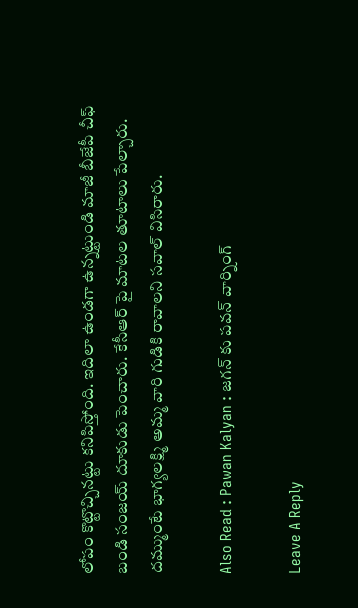లోపం కొట్టొచ్చిన‌ట్టు క‌నిపిస్తోంది. ఇదిలా ఉండ‌గా ఉన్న‌ట్టుండి మాజీ బీజేపీ చీఫ్ బండి సంజ‌య్ దూకుడు పెంచారు. కేసీఆర్ పై మాట‌ల తూటాలు పేల్చారు. ద‌మ్ముంటే భాగ్య‌ల‌క్ష్మి అమ్మ వారి గుడికి రావాల‌ని స‌వాల్ విసిరారు.

Also Read : Pawan Kalyan : జ‌గ‌న్ కు ప‌వ‌న్ వార్నింగ్

Leave A Reply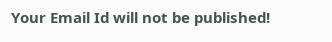Your Email Id will not be published!